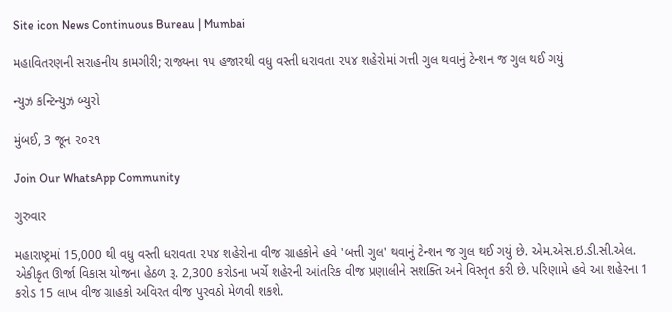Site icon News Continuous Bureau | Mumbai

મહાવિતરણની સરાહનીય કામગીરી; રાજ્યના ૧૫ હજારથી વધુ વસ્તી ધરાવતા ૨૫૪ શહેરોમાં ગત્તી ગુલ થવાનું ટેન્શન જ ગુલ થઈ ગયું

ન્યુઝ કન્ટિન્યુઝ બ્યુરો

મુંબઈ, 3 જૂન ૨૦૨૧

Join Our WhatsApp Community

ગુરુવાર

મહારાષ્ટ્રમાં 15,000 થી વધુ વસ્તી ધરાવતા ૨૫૪ શહેરોના વીજ ગ્રાહકોને હવે 'બત્તી ગુલ' થવાનું ટેન્શન જ ગુલ થઈ ગયું છે. એમ.એસ.ઇ.ડી.સી.એલ. એકીકૃત ઊર્જા વિકાસ યોજના હેઠળ રૂ. 2,300 કરોડના ખર્ચે શહેરની આંતરિક વીજ પ્રણાલીને સશક્તિ અને વિસ્તૃત કરી છે. પરિણામે હવે આ શહેરના 1 કરોડ 15 લાખ વીજ ગ્રાહકો અવિરત વીજ પુરવઠો મેળવી શકશે.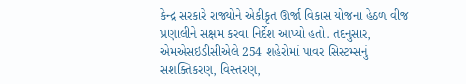કેન્દ્ર સરકારે રાજ્યોને એકીકૃત ઊર્જા વિકાસ યોજના હેઠળ વીજ પ્રણાલીને સક્ષમ કરવા નિર્દેશ આપ્યો હતો. તદનુસાર, એમએસઇડીસીએલે 254 શહેરોમાં પાવર સિસ્ટમ્સનું સશક્તિકરણ, વિસ્તરણ,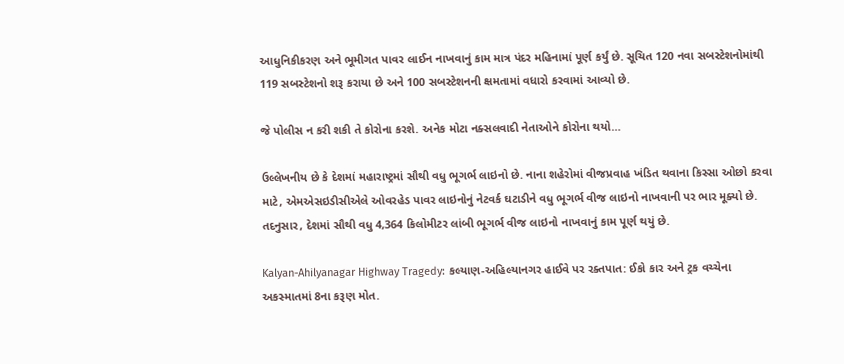આધુનિકીકરણ અને ભૂમીગત પાવર લાઈન નાખવાનું કામ માત્ર પંદર મહિનામાં પૂર્ણ કર્યું છે. સૂચિત 120 નવા સબસ્ટેશનોમાંથી 119 સબસ્ટેશનો શરૂ કરાયા છે અને 100 સબસ્ટેશનની ક્ષમતામાં વધારો કરવામાં આવ્યો છે.

જે પોલીસ ન કરી શકી તે કોરોના કરશે. અનેક મોટા નક્સલવાદી નેતાઓને કોરોના થયો…

ઉલ્લેખનીય છે કે દેશમાં મહારાષ્ટ્રમાં સૌથી વધુ ભૂગર્ભ લાઇનો છે. નાના શહેરોમાં વીજપ્રવાહ ખંડિત થવાના કિસ્સા ઓછો કરવા માટે, એમએસઇડીસીએલે ઓવરહેડ પાવર લાઇનોનું નેટવર્ક ઘટાડીને વધુ ભૂગર્ભ વીજ લાઇનો નાખવાની પર ભાર મૂક્યો છે. તદનુસાર, દેશમાં સૌથી વધુ 4,364 કિલોમીટર લાંબી ભૂગર્ભ વીજ લાઇનો નાખવાનું કામ પૂર્ણ થયું છે.

Kalyan-Ahilyanagar Highway Tragedy: કલ્યાણ-અહિલ્યાનગર હાઈવે પર રક્તપાત: ઈકો કાર અને ટ્રક વચ્ચેના અકસ્માતમાં 8ના કરૂણ મોત.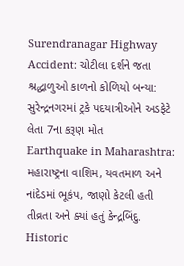Surendranagar Highway Accident: ચોટીલા દર્શને જતા શ્રદ્ધાળુઓ કાળનો કોળિયો બન્યા: સુરેન્દ્રનગરમાં ટ્રકે પદયાત્રીઓને અડફેટે લેતા 7ના કરૂણ મોત
Earthquake in Maharashtra: મહારાષ્ટ્રના વાશિમ, યવતમાળ અને નાંદેડમાં ભૂકંપ, જાણો કેટલી હતી તીવ્રતા અને ક્યાં હતું કેન્દ્રબિંદુ.
Historic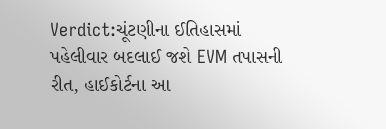Verdict:ચૂંટણીના ઈતિહાસમાં પહેલીવાર બદલાઈ જશે EVM તપાસની રીત, હાઈકોર્ટના આ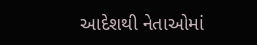આદેશથી નેતાઓમાં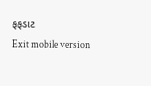ફફડાટ
Exit mobile version